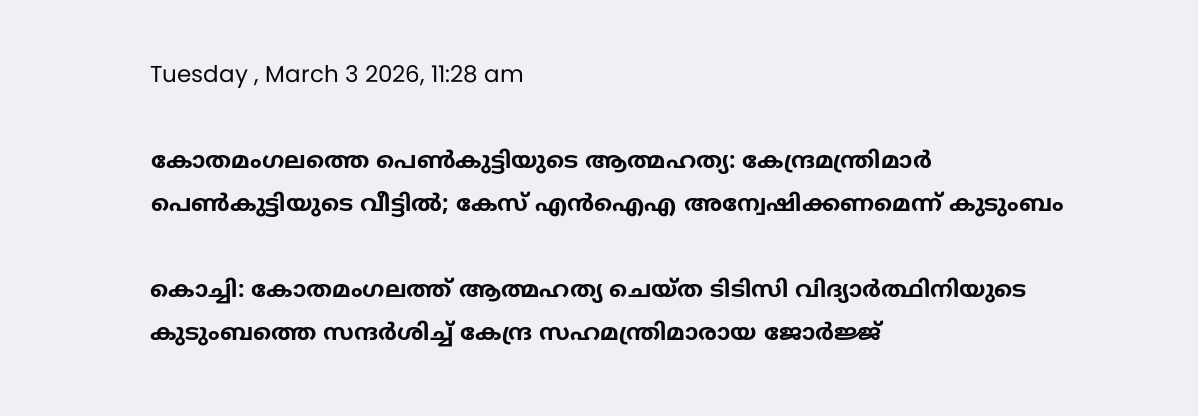Tuesday , March 3 2026, 11:28 am

കോതമംഗലത്തെ പെണ്‍കുട്ടിയുടെ ആത്മഹത്യ: കേന്ദ്രമന്ത്രിമാര്‍ പെണ്‍കുട്ടിയുടെ വീട്ടില്‍; കേസ് എന്‍ഐഎ അന്വേഷിക്കണമെന്ന് കുടുംബം

കൊച്ചി: കോതമംഗലത്ത് ആത്മഹത്യ ചെയ്ത ടിടിസി വിദ്യാര്‍ത്ഥിനിയുടെ കുടുംബത്തെ സന്ദര്‍ശിച്ച് കേന്ദ്ര സഹമന്ത്രിമാരായ ജോര്‍ജ്ജ്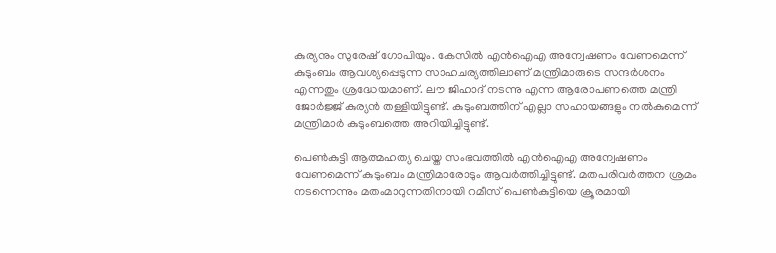കുര്യനും സുരേഷ് ഗോപിയും. കേസില്‍ എന്‍ഐഎ അന്വേഷണം വേണമെന്ന് കുടുംബം ആവശ്യപ്പെടുന്ന സാഹചര്യത്തിലാണ് മന്ത്രിമാരുടെ സന്ദര്‍ശനം എന്നതും ശ്രദ്ധേയമാണ്. ലൗ ജിഹാദ് നടന്നു എന്ന ആരോപണത്തെ മന്ത്രി ജോര്‍ജ്ജ് കുര്യന്‍ തള്ളിയിട്ടുണ്ട്. കുടുംബത്തിന് എല്ലാ സഹായങ്ങളും നല്‍കുമെന്ന് മന്ത്രിമാര്‍ കുടുംബത്തെ അറിയിച്ചിട്ടുണ്ട്.

പെണ്‍കുട്ടി ആത്മഹത്യ ചെയ്ത സംഭവത്തില്‍ എന്‍ഐഎ അന്വേഷണം വേണമെന്ന് കുടുംബം മന്ത്രിമാരോടും ആവര്‍ത്തിച്ചിട്ടുണ്ട്. മതപരിവര്‍ത്തന ശ്രമം നടന്നെന്നും മതംമാറുന്നതിനായി റമീസ് പെണ്‍കുട്ടിയെ ക്രൂരമായി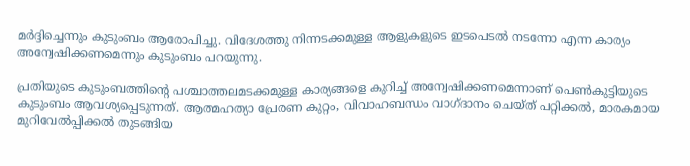മര്‍ദ്ദിച്ചെന്നും കുടുംബം ആരോപിച്ചു. വിദേശത്തു നിന്നടക്കമുള്ള ആളുകളുടെ ഇടപെടല്‍ നടന്നോ എന്ന കാര്യം അന്വേഷിക്കണമെന്നും കുടുംബം പറയുന്നു.

പ്രതിയുടെ കുടുംബത്തിന്റെ പശ്ചാത്തലമടക്കമുള്ള കാര്യങ്ങളെ കുറിച്ച് അന്വേഷിക്കണമെന്നാണ് പെണ്‍കുട്ടിയുടെ കുടുംബം ആവശ്യപ്പെടുന്നത്. ആത്മഹത്യാ പ്രേരണ കുറ്റം, വിവാഹബന്ധം വാഗ്ദാനം ചെയ്ത് പറ്റിക്കല്‍, മാരകമായ മുറിവേല്‍പ്പിക്കല്‍ തുടങ്ങിയ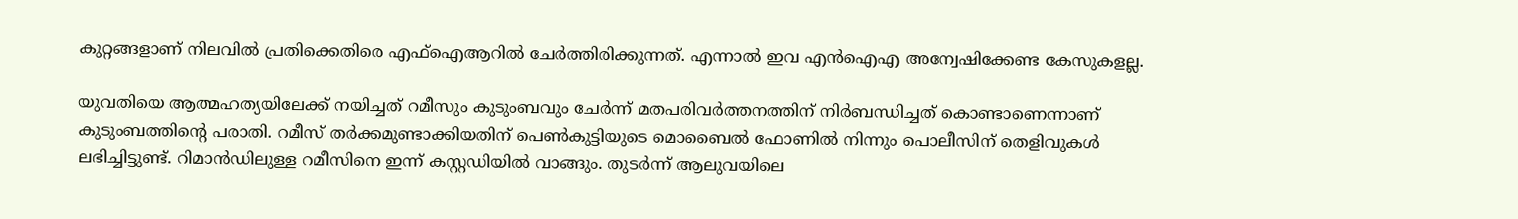കുറ്റങ്ങളാണ് നിലവില്‍ പ്രതിക്കെതിരെ എഫ്‌ഐആറില്‍ ചേര്‍ത്തിരിക്കുന്നത്. എന്നാല്‍ ഇവ എന്‍ഐഎ അന്വേഷിക്കേണ്ട കേസുകളല്ല.

യുവതിയെ ആത്മഹത്യയിലേക്ക് നയിച്ചത് റമീസും കുടുംബവും ചേര്‍ന്ന് മതപരിവര്‍ത്തനത്തിന് നിര്‍ബന്ധിച്ചത് കൊണ്ടാണെന്നാണ് കുടുംബത്തിന്റെ പരാതി. റമീസ് തര്‍ക്കമുണ്ടാക്കിയതിന് പെണ്‍കുട്ടിയുടെ മൊബൈല്‍ ഫോണില്‍ നിന്നും പൊലീസിന് തെളിവുകള്‍ ലഭിച്ചിട്ടുണ്ട്. റിമാന്‍ഡിലുള്ള റമീസിനെ ഇന്ന് കസ്റ്റഡിയില്‍ വാങ്ങും. തുടര്‍ന്ന് ആലുവയിലെ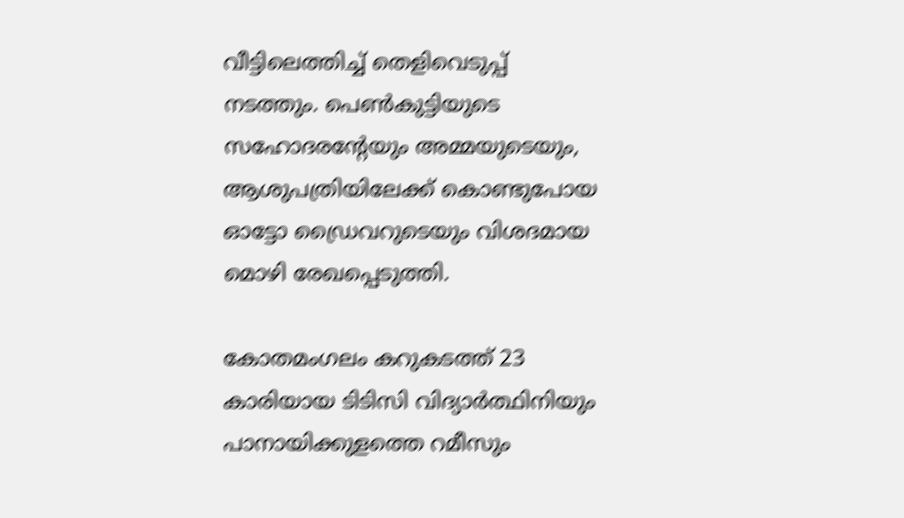വീട്ടിലെത്തിച്ച് തെളിവെടുപ്പ് നടത്തും. പെണ്‍കുട്ടിയുടെ സഹോദരന്റേയും അമ്മയുടെയും, ആശുപത്രിയിലേക്ക് കൊണ്ടുപോയ ഓട്ടോ ഡ്രൈവറുടെയും വിശദമായ മൊഴി രേഖപ്പെടുത്തി.

കോതമംഗലം കറുകടത്ത് 23 കാരിയായ ടിടിസി വിദ്യാര്‍ത്ഥിനിയും പാനായിക്കുളത്തെ റമീസും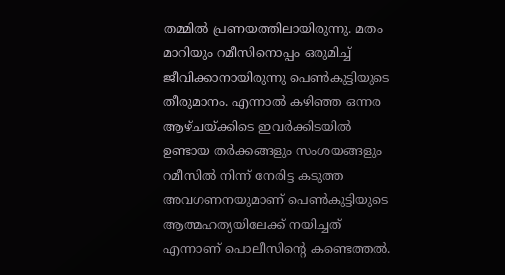തമ്മില്‍ പ്രണയത്തിലായിരുന്നു. മതം മാറിയും റമീസിനൊപ്പം ഒരുമിച്ച് ജീവിക്കാനായിരുന്നു പെണ്‍കുട്ടിയുടെ തീരുമാനം. എന്നാല്‍ കഴിഞ്ഞ ഒന്നര ആഴ്ചയ്ക്കിടെ ഇവര്‍ക്കിടയില്‍ ഉണ്ടായ തര്‍ക്കങ്ങളും സംശയങ്ങളും റമീസില്‍ നിന്ന് നേരിട്ട കടുത്ത അവഗണനയുമാണ് പെണ്‍കുട്ടിയുടെ ആത്മഹത്യയിലേക്ക് നയിച്ചത് എന്നാണ് പൊലീസിന്റെ കണ്ടെത്തല്‍.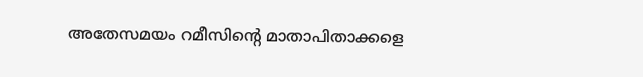അതേസമയം റമീസിന്റെ മാതാപിതാക്കളെ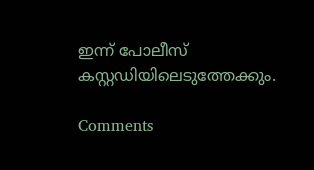ഇന്ന് പോലീസ് കസ്റ്റഡിയിലെടുത്തേക്കും.

Comments